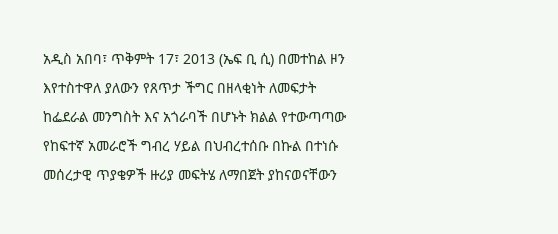አዲስ አበባ፣ ጥቅምት 17፣ 2013 (ኤፍ ቢ ሲ) በመተከል ዞን እየተስተዋለ ያለውን የጸጥታ ችግር በዘላቂነት ለመፍታት ከፌደራል መንግስት እና አጎራባች በሆኑት ክልል የተውጣጣው የከፍተኛ አመራሮች ግብረ ሃይል በህብረተሰቡ በኩል በተነሱ መሰረታዊ ጥያቄዎች ዙሪያ መፍትሄ ለማበጀት ያከናወናቸውን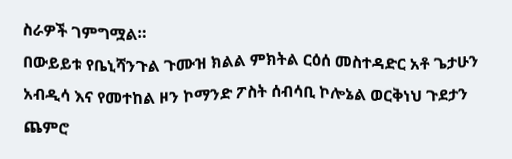ስራዎች ገምግሟል።
በውይይቱ የቤኒሻንጉል ጉሙዝ ክልል ምክትል ርዕሰ መስተዳድር አቶ ጌታሁን አብዲሳ እና የመተከል ዞን ኮማንድ ፖስት ሰብሳቢ ኮሎኔል ወርቅነህ ጉደታን ጨምሮ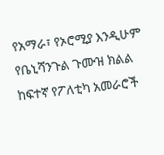የአማራ፣ የኦሮሚያ እንዲሁም የቤኒሻንጉል ጉሙዝ ክልል ከፍተኛ የፖለቲካ አመራሮች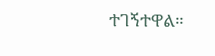ተገኝተዋል።